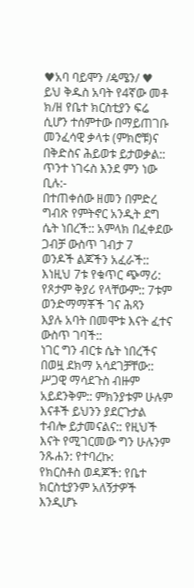♥አባ ባይሞን /ዼሜን/ ♥
ይህ ቅዱስ አባት የ4ኛው መቶ ክ/ዘ የቤተ ክርስቲያን ፍሬ
ሲሆን ተሰምተው በማይጠገቡ መንፈሳዊ ቃላቱ (ምክሮቹ)ና
በቅድስና ሕይወቱ ይታወቃል:: ጥንተ ነገሩስ እንደ ምን ነው
ቢሉ:-
በተጠቀሰው ዘመን በምድረ ግብጽ የምትኖር አንዲት ደግ
ሴት ነበረች:: አምላክ በፈቀደው ጋብቻ ውስጥ ገብታ 7
ወንዶች ልጆችን አፈራች:: እነዚህ 7ቱ የቁጥር ጭማሪ:
የጾታም ቅያሪ የላቸውም:: 7ቱም ወንድማማቾች ገና ሕጻን
እያሉ አባት በመሞቱ እናት ፈተና ውስጥ ገባች::
ነገር ግን ብርቱ ሴት ነበረችና በወዟ ደክማ አሳደገቻቸው::
ሥጋዊ ማሳደጉስ ብዙም አይደንቅም:: ምክንያቱም ሁሉም
እናቶች ይህንን ያደርጉታል ተብሎ ይታመናልና:: የዚህች
እናት የሚገርመው ግን ሁሉንም ንጹሐን: የተባረኩ:
የክርስቶስ ወዳጆች: የቤተ ክርስቲያንም አለኝታዎች እንዲሆኑ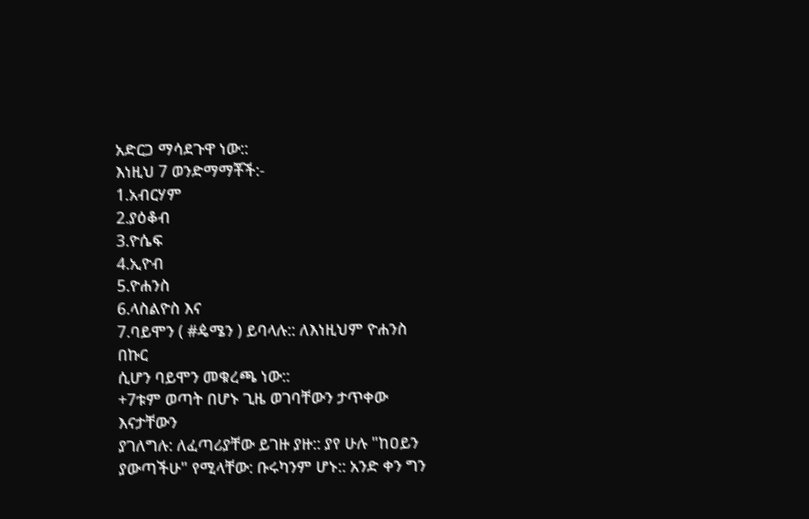አድርጋ ማሳደጉዋ ነው::
እነዚህ 7 ወንድማማቾች:-
1.አብርሃም
2.ያዕቆብ
3.ዮሴፍ
4.ኢዮብ
5.ዮሐንስ
6.ላስልዮስ እና
7.ባይሞን ( #ዼሜን ) ይባላሉ:: ለእነዚህም ዮሐንስ በኩር
ሲሆን ባይሞን መቁረጫ ነው::
+7ቱም ወጣት በሆኑ ጊዜ ወገባቸውን ታጥቀው እናታቸውን
ያገለግሉ: ለፈጣሪያቸው ይገዙ ያዙ:: ያየ ሁሉ "ከዐይን
ያውጣችሁ" የሚላቸው: ቡሩካንም ሆኑ:: አንድ ቀን ግን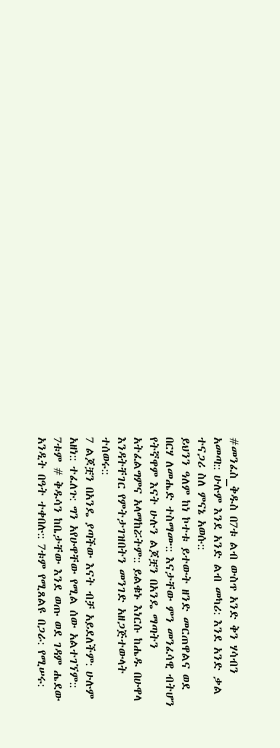#መንፈስ_ቅዱስ በ7ቱ ልብ ውስጥ አንድ ቅን ሃሳብን
አመጣ:: ሁሉም እንደ አንድ ልብ መካሪ: እንደ አንድ ቃል
ተናጋሪ ስለ ምናኔ አወሱ::
ይህንን ዓለም ከነ ኮተቱ ይተውት ዘንድ መርጠዋልና ወደ
በርሃ ለመሔድ ተስማሙ:: እናታቸው ምን መንፈሳዊ ብትሆን
የትኛዋም እናት ሁሉን ልጆቿን በአንዴ ማጣትን
አትፈልግምና አላማከሯትም:: ይልቁኑ እነርሱ ከሔዱ በሁዋላ
እንዳትቸገር የምትታገዝበትን መንገድ አዘጋጅተውላት
ተሰወሩ::
7 ልጆቿን በአንዴ ያጣችው እናት ብቻ አይደለችም: ሁሉም
አዘነ:: ተፈለጉ: ግን አየሁዋቸው የሚል ሰው አልተገኘም::
7ቱም # ቅዱሳን ከቤታቸው እንደ ወጡ ወደ ገዳም ሔደው
አንዲት በዓት ተቀበሉ:: 7ቱም የሚጸልዩ በጋራ: የሚሠሩ: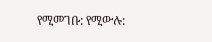የሚመገቡ: የሚውሉ: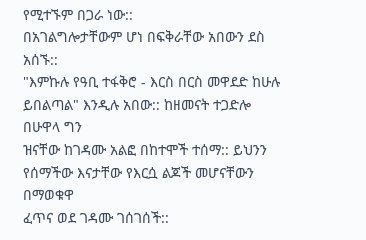የሚተኙም በጋራ ነው::
በአገልግሎታቸውም ሆነ በፍቅራቸው አበውን ደስ አሰኙ::
"እምኩሉ የዓቢ ተፋቅሮ - እርስ በርስ መዋደድ ከሁሉ
ይበልጣል" እንዲሉ አበው:: ከዘመናት ተጋድሎ በሁዋላ ግን
ዝናቸው ከገዳሙ አልፎ በከተሞች ተሰማ:: ይህንን
የሰማችው እናታቸው የእርሷ ልጆች መሆናቸውን በማወቁዋ
ፈጥና ወደ ገዳሙ ገሰገሰች::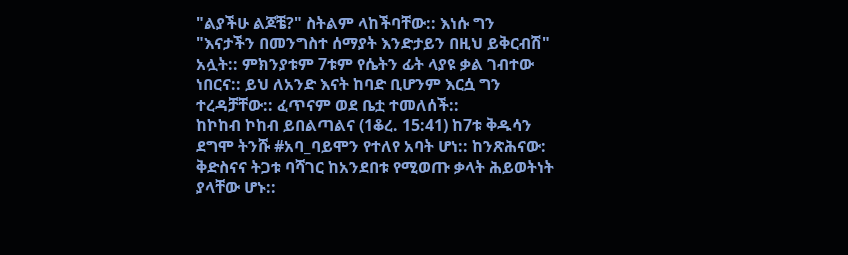"ልያችሁ ልጆቼ?" ስትልም ላከችባቸው:: እነሱ ግን
"እናታችን በመንግስተ ሰማያት እንድታይን በዚህ ይቅርብሽ"
አሏት:: ምክንያቱም 7ቱም የሴትን ፊት ላያዩ ቃል ገብተው
ነበርና:: ይህ ለአንድ እናት ከባድ ቢሆንም እርሷ ግን
ተረዳቻቸው:: ፈጥናም ወደ ቤቷ ተመለሰች::
ከኮከብ ኮከብ ይበልጣልና (1ቆረ. 15:41) ከ7ቱ ቅዱሳን
ደግሞ ትንሹ #አባ_ባይሞን የተለየ አባት ሆነ:: ከንጽሕናው:
ቅድስናና ትጋቱ ባሻገር ከአንደበቱ የሚወጡ ቃላት ሕይወትነት
ያላቸው ሆኑ::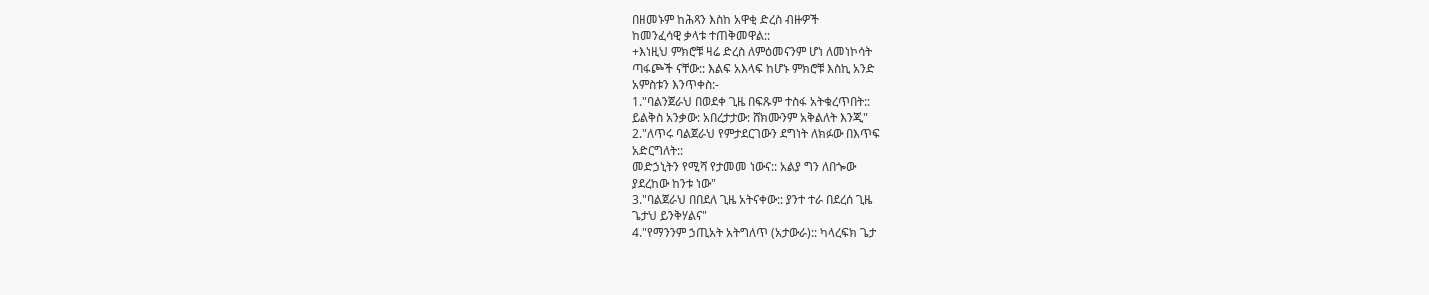በዘመኑም ከሕጻን እስከ አዋቂ ድረስ ብዙዎች
ከመንፈሳዊ ቃላቱ ተጠቅመዋል::
+እነዚህ ምክሮቹ ዛሬ ድረስ ለምዕመናንም ሆነ ለመነኮሳት
ጣፋጮች ናቸው:: እልፍ አእላፍ ከሆኑ ምክሮቹ እስኪ አንድ
አምስቱን እንጥቀስ:-
1."ባልንጀራህ በወደቀ ጊዜ በፍጹም ተስፋ አትቁረጥበት::
ይልቅስ አንቃው: አበረታታው: ሸክሙንም አቅልለት እንጂ"
2."ለጥሩ ባልጀራህ የምታደርገውን ደግነት ለክፉው በእጥፍ
አድርግለት::
መድኃኒትን የሚሻ የታመመ ነውና:: አልያ ግን ለበጐው
ያደረከው ከንቱ ነው"
3."ባልጀራህ በበደለ ጊዜ አትናቀው:: ያንተ ተራ በደረሰ ጊዜ
ጌታህ ይንቅሃልና"
4."የማንንም ኃጢአት አትግለጥ (አታውራ):: ካላረፍክ ጌታ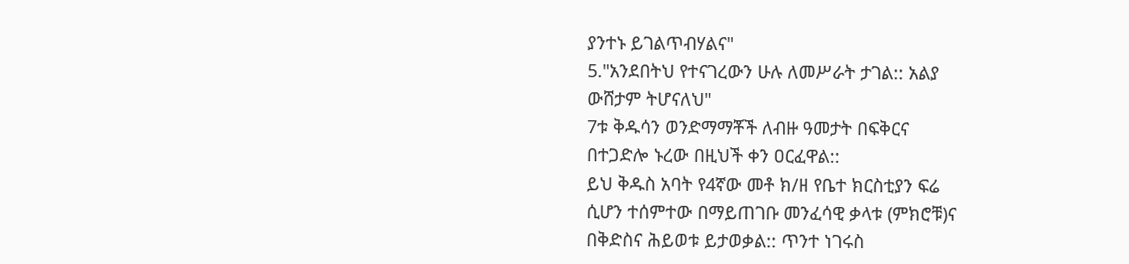ያንተኑ ይገልጥብሃልና"
5."አንደበትህ የተናገረውን ሁሉ ለመሥራት ታገል:: አልያ
ውሸታም ትሆናለህ"
7ቱ ቅዱሳን ወንድማማቾች ለብዙ ዓመታት በፍቅርና
በተጋድሎ ኑረው በዚህች ቀን ዐርፈዋል::
ይህ ቅዱስ አባት የ4ኛው መቶ ክ/ዘ የቤተ ክርስቲያን ፍሬ
ሲሆን ተሰምተው በማይጠገቡ መንፈሳዊ ቃላቱ (ምክሮቹ)ና
በቅድስና ሕይወቱ ይታወቃል:: ጥንተ ነገሩስ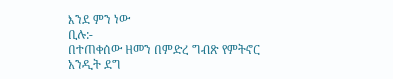እንደ ምን ነው
ቢሉ:-
በተጠቀሰው ዘመን በምድረ ግብጽ የምትኖር አንዲት ደግ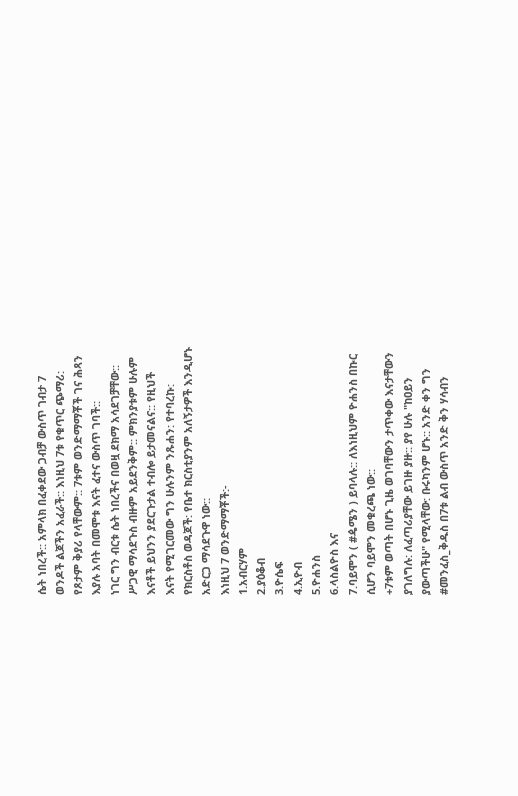ሴት ነበረች:: አምላክ በፈቀደው ጋብቻ ውስጥ ገብታ 7
ወንዶች ልጆችን አፈራች:: እነዚህ 7ቱ የቁጥር ጭማሪ:
የጾታም ቅያሪ የላቸውም:: 7ቱም ወንድማማቾች ገና ሕጻን
እያሉ አባት በመሞቱ እናት ፈተና ውስጥ ገባች::
ነገር ግን ብርቱ ሴት ነበረችና በወዟ ደክማ አሳደገቻቸው::
ሥጋዊ ማሳደጉስ ብዙም አይደንቅም:: ምክንያቱም ሁሉም
እናቶች ይህንን ያደርጉታል ተብሎ ይታመናልና:: የዚህች
እናት የሚገርመው ግን ሁሉንም ንጹሐን: የተባረኩ:
የክርስቶስ ወዳጆች: የቤተ ክርስቲያንም አለኝታዎች እንዲሆኑ
አድርጋ ማሳደጉዋ ነው::
እነዚህ 7 ወንድማማቾች:-
1.አብርሃም
2.ያዕቆብ
3.ዮሴፍ
4.ኢዮብ
5.ዮሐንስ
6.ላስልዮስ እና
7.ባይሞን ( #ዼሜን ) ይባላሉ:: ለእነዚህም ዮሐንስ በኩር
ሲሆን ባይሞን መቁረጫ ነው::
+7ቱም ወጣት በሆኑ ጊዜ ወገባቸውን ታጥቀው እናታቸውን
ያገለግሉ: ለፈጣሪያቸው ይገዙ ያዙ:: ያየ ሁሉ "ከዐይን
ያውጣችሁ" የሚላቸው: ቡሩካንም ሆኑ:: አንድ ቀን ግን
#መንፈስ_ቅዱስ በ7ቱ ልብ ውስጥ አንድ ቅን ሃሳብን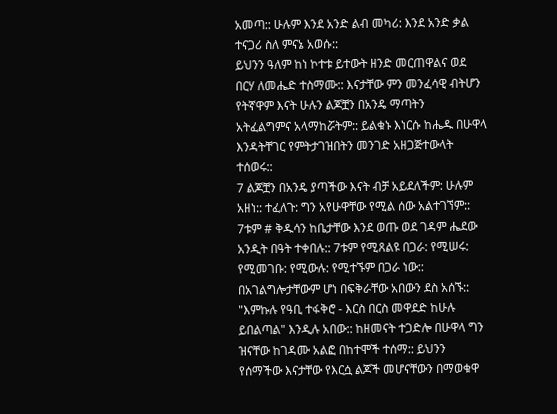አመጣ:: ሁሉም እንደ አንድ ልብ መካሪ: እንደ አንድ ቃል
ተናጋሪ ስለ ምናኔ አወሱ::
ይህንን ዓለም ከነ ኮተቱ ይተውት ዘንድ መርጠዋልና ወደ
በርሃ ለመሔድ ተስማሙ:: እናታቸው ምን መንፈሳዊ ብትሆን
የትኛዋም እናት ሁሉን ልጆቿን በአንዴ ማጣትን
አትፈልግምና አላማከሯትም:: ይልቁኑ እነርሱ ከሔዱ በሁዋላ
እንዳትቸገር የምትታገዝበትን መንገድ አዘጋጅተውላት
ተሰወሩ::
7 ልጆቿን በአንዴ ያጣችው እናት ብቻ አይደለችም: ሁሉም
አዘነ:: ተፈለጉ: ግን አየሁዋቸው የሚል ሰው አልተገኘም::
7ቱም # ቅዱሳን ከቤታቸው እንደ ወጡ ወደ ገዳም ሔደው
አንዲት በዓት ተቀበሉ:: 7ቱም የሚጸልዩ በጋራ: የሚሠሩ:
የሚመገቡ: የሚውሉ: የሚተኙም በጋራ ነው::
በአገልግሎታቸውም ሆነ በፍቅራቸው አበውን ደስ አሰኙ::
"እምኩሉ የዓቢ ተፋቅሮ - እርስ በርስ መዋደድ ከሁሉ
ይበልጣል" እንዲሉ አበው:: ከዘመናት ተጋድሎ በሁዋላ ግን
ዝናቸው ከገዳሙ አልፎ በከተሞች ተሰማ:: ይህንን
የሰማችው እናታቸው የእርሷ ልጆች መሆናቸውን በማወቁዋ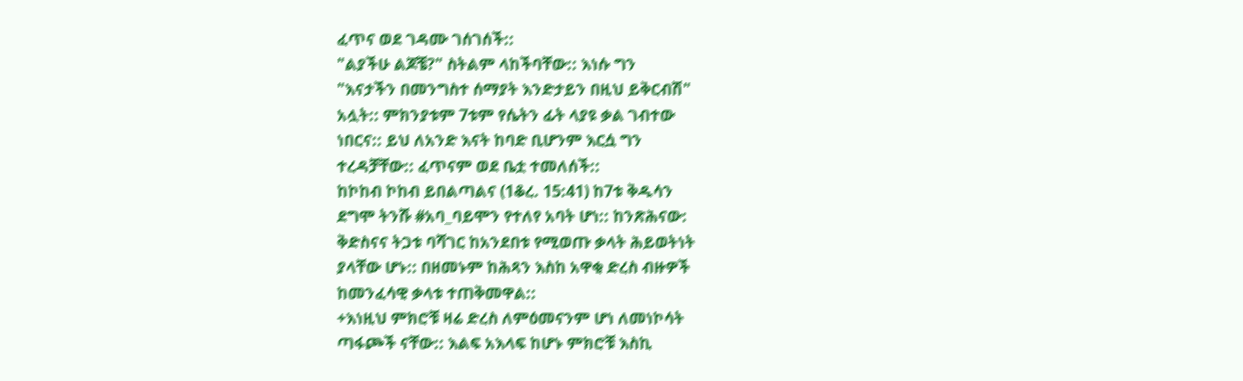ፈጥና ወደ ገዳሙ ገሰገሰች::
"ልያችሁ ልጆቼ?" ስትልም ላከችባቸው:: እነሱ ግን
"እናታችን በመንግስተ ሰማያት እንድታይን በዚህ ይቅርብሽ"
አሏት:: ምክንያቱም 7ቱም የሴትን ፊት ላያዩ ቃል ገብተው
ነበርና:: ይህ ለአንድ እናት ከባድ ቢሆንም እርሷ ግን
ተረዳቻቸው:: ፈጥናም ወደ ቤቷ ተመለሰች::
ከኮከብ ኮከብ ይበልጣልና (1ቆረ. 15:41) ከ7ቱ ቅዱሳን
ደግሞ ትንሹ #አባ_ባይሞን የተለየ አባት ሆነ:: ከንጽሕናው:
ቅድስናና ትጋቱ ባሻገር ከአንደበቱ የሚወጡ ቃላት ሕይወትነት
ያላቸው ሆኑ:: በዘመኑም ከሕጻን እስከ አዋቂ ድረስ ብዙዎች
ከመንፈሳዊ ቃላቱ ተጠቅመዋል::
+እነዚህ ምክሮቹ ዛሬ ድረስ ለምዕመናንም ሆነ ለመነኮሳት
ጣፋጮች ናቸው:: እልፍ አእላፍ ከሆኑ ምክሮቹ እስኪ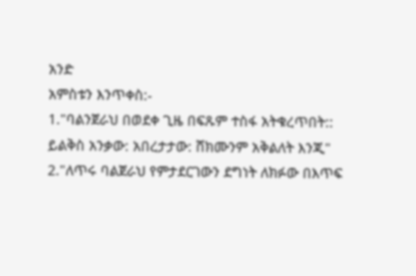አንድ
አምስቱን እንጥቀስ:-
1."ባልንጀራህ በወደቀ ጊዜ በፍጹም ተስፋ አትቁረጥበት::
ይልቅስ አንቃው: አበረታታው: ሸክሙንም አቅልለት እንጂ"
2."ለጥሩ ባልጀራህ የምታደርገውን ደግነት ለክፉው በእጥፍ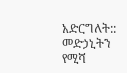አድርግለት::
መድኃኒትን የሚሻ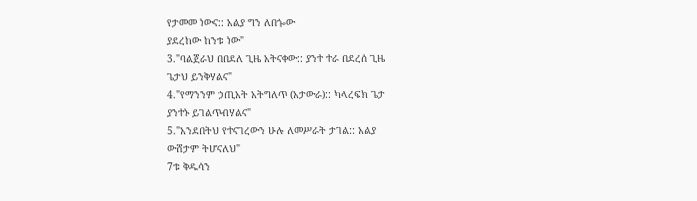የታመመ ነውና:: አልያ ግን ለበጐው
ያደረከው ከንቱ ነው"
3."ባልጀራህ በበደለ ጊዜ አትናቀው:: ያንተ ተራ በደረሰ ጊዜ
ጌታህ ይንቅሃልና"
4."የማንንም ኃጢአት አትግለጥ (አታውራ):: ካላረፍክ ጌታ
ያንተኑ ይገልጥብሃልና"
5."አንደበትህ የተናገረውን ሁሉ ለመሥራት ታገል:: አልያ
ውሸታም ትሆናለህ"
7ቱ ቅዱሳን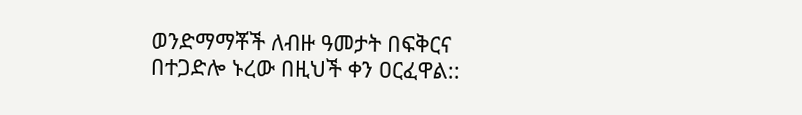ወንድማማቾች ለብዙ ዓመታት በፍቅርና
በተጋድሎ ኑረው በዚህች ቀን ዐርፈዋል::